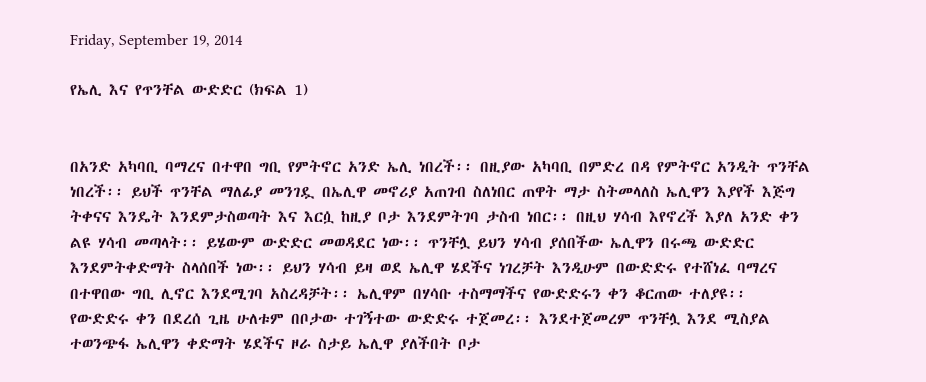Friday, September 19, 2014

የኤሊ እና የጥንቸል ውድድር (ክፍል 1)


በአንድ አካባቢ ባማረና በተዋበ ግቢ የምትኖር አንድ ኤሊ ነበረች፡፡ በዚያው አካባቢ በምድረ በዳ የምትኖር አንዲት ጥንቸል ነበረች፡፡ ይህች ጥንቸል ማለፊያ መንገዷ በኤሊዋ መኖሪያ አጠገብ ስለነበር ጠዋት ማታ ስትመላለስ ኤሊዋን እያየች እጅግ ትቀናና እንዴት እንደምታስወጣት እና እርሷ ከዚያ ቦታ እንደምትገባ ታስብ ነበር፡፡ በዚህ ሃሳብ እየኖረች እያለ አንድ ቀን ልዩ ሃሳብ መጣላት፡፡ ይሄውም ውድድር መወዳደር ነው፡፡ ጥንቸሏ ይህን ሃሳብ ያሰበችው ኤሊዋን በሩጫ ውድድር እንደምትቀድማት ስላሰበች ነው፡፡ ይህን ሃሳብ ይዛ ወደ ኤሊዋ ሄደችና ነገረቻት እንዲሁም በውድድሩ የተሸነፈ ባማረና በተዋበው ግቢ ሊኖር እንደሚገባ አስረዳቻት፡፡ ኤሊዋም በሃሳቡ ተስማማችና የውድድሩን ቀን ቆርጠው ተለያዩ፡፡ የውድድሩ ቀን በደረሰ ጊዜ ሁለቱም በቦታው ተገኝተው ውድድሩ ተጀመረ፡፡ እንደተጀመረም ጥንቸሏ እንደ ሚስያል ተወንጭፋ ኤሊዋን ቀድማት ሄደችና ዞራ ስታይ ኤሊዋ ያለችበት ቦታ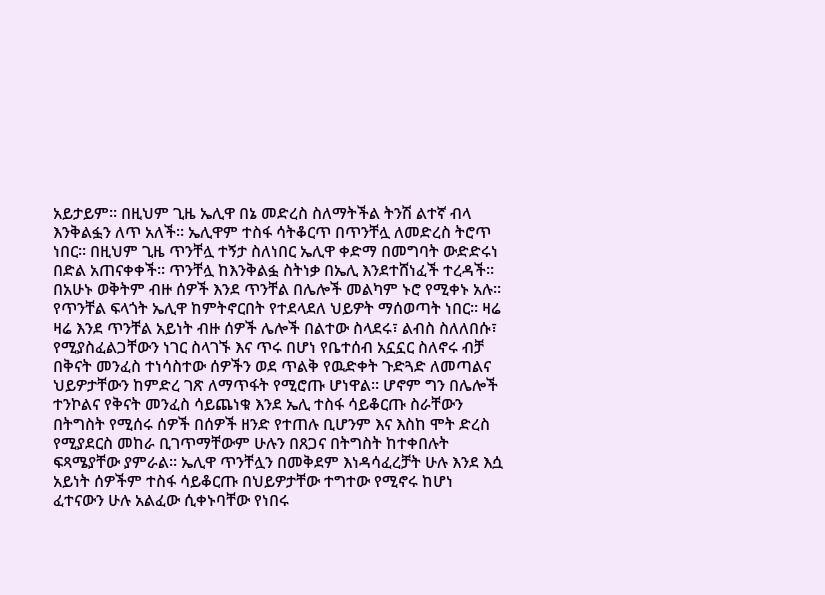አይታይም፡፡ በዚህም ጊዜ ኤሊዋ በኔ መድረስ ስለማትችል ትንሽ ልተኛ ብላ እንቅልፏን ለጥ አለች፡፡ ኤሊዋም ተስፋ ሳትቆርጥ በጥንቸሏ ለመድረስ ትሮጥ ነበር፡፡ በዚህም ጊዜ ጥንቸሏ ተኝታ ስለነበር ኤሊዋ ቀድማ በመግባት ውድድሩነ በድል አጠናቀቀች፡፡ ጥንቸሏ ከእንቅልፏ ስትነቃ በኤሊ እንደተሸነፈች ተረዳች፡፡ በአሁኑ ወቅትም ብዙ ሰዎች እንደ ጥንቸል በሌሎች መልካም ኑሮ የሚቀኑ አሉ፡፡ የጥንቸል ፍላጎት ኤሊዋ ከምትኖርበት የተደላደለ ህይዎት ማሰወጣት ነበር፡፡ ዛሬ ዛሬ እንደ ጥንቸል አይነት ብዙ ሰዎች ሌሎች በልተው ስላደሩ፣ ልብስ ስለለበሱ፣ የሚያስፈልጋቸውን ነገር ስላገኙ እና ጥሩ በሆነ የቤተሰብ አኗኗር ስለኖሩ ብቻ በቅናት መንፈስ ተነሳስተው ሰዎችን ወደ ጥልቅ የዉድቀት ጉድጓድ ለመጣልና ህይዎታቸውን ከምድረ ገጽ ለማጥፋት የሚሮጡ ሆነዋል፡፡ ሆኖም ግን በሌሎች ተንኮልና የቅናት መንፈስ ሳይጨነቁ እንደ ኤሊ ተስፋ ሳይቆርጡ ስራቸውን በትግስት የሚሰሩ ሰዎች በሰዎች ዘንድ የተጠሉ ቢሆንም እና እስከ ሞት ድረስ የሚያደርስ መከራ ቢገጥማቸውም ሁሉን በጸጋና በትግስት ከተቀበሉት ፍጻሜያቸው ያምራል፡፡ ኤሊዋ ጥንቸሏን በመቅደም እነዳሳፈረቻት ሁሉ እንደ እሷ አይነት ሰዎችም ተስፋ ሳይቆርጡ በህይዎታቸው ተግተው የሚኖሩ ከሆነ ፈተናውን ሁሉ አልፈው ሲቀኑባቸው የነበሩ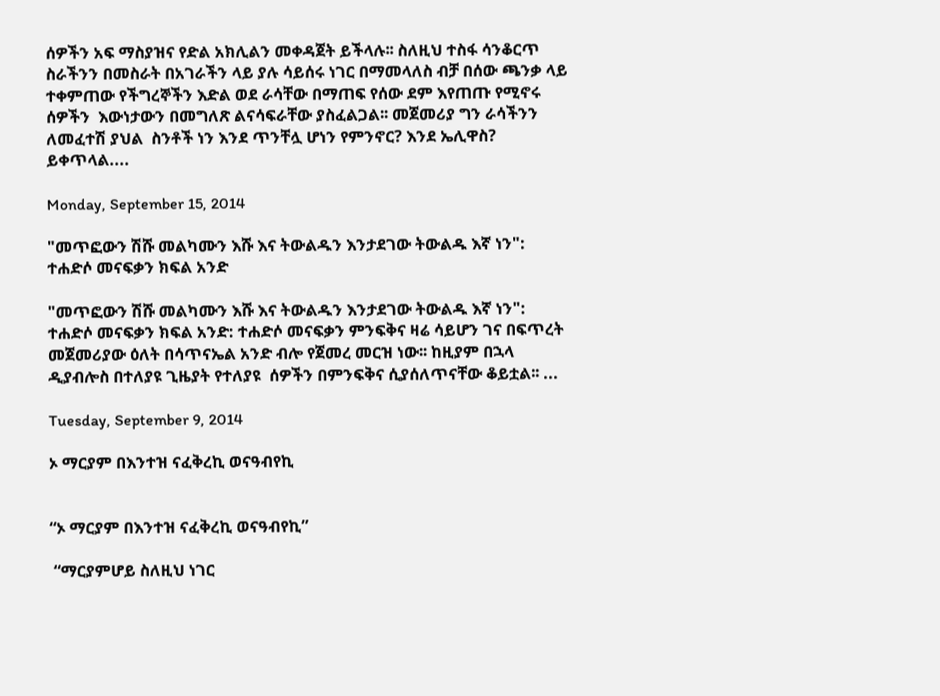ሰዎችን አፍ ማስያዝና የድል አክሊልን መቀዳጀት ይችላሉ፡፡ ስለዚህ ተስፋ ሳንቆርጥ ስራችንን በመስራት በአገራችን ላይ ያሉ ሳይሰሩ ነገር በማመላለስ ብቻ በሰው ጫንቃ ላይ ተቀምጠው የችግረኞችን እድል ወደ ራሳቸው በማጠፍ የሰው ደም እየጠጡ የሚኖሩ ሰዎችን  እውነታውን በመግለጽ ልናሳፍራቸው ያስፈልጋል፡፡ መጀመሪያ ግን ራሳችንን ለመፈተሽ ያህል  ስንቶች ነን እንደ ጥንቸሏ ሆነን የምንኖር? እንደ ኤሊዋስ?
ይቀጥላል....

Monday, September 15, 2014

"መጥፎውን ሽሹ መልካሙን እሹ እና ትውልዱን እንታደገው ትውልዱ እኛ ነን": ተሐድሶ መናፍቃን ክፍል አንድ

"መጥፎውን ሽሹ መልካሙን እሹ እና ትውልዱን እንታደገው ትውልዱ እኛ ነን": ተሐድሶ መናፍቃን ክፍል አንድ: ተሐድሶ መናፍቃን ምንፍቅና ዛሬ ሳይሆን ገና በፍጥረት መጀመሪያው ዕለት በሳጥናኤል አንድ ብሎ የጀመረ መርዝ ነው፡፡ ከዚያም በኋላ ዲያብሎስ በተለያዩ ጊዜያት የተለያዩ  ሰዎችን በምንፍቅና ሲያሰለጥናቸው ቆይቷል፡፡ ...

Tuesday, September 9, 2014

ኦ ማርያም በእንተዝ ናፈቅረኪ ወናዓብየኪ


“ኦ ማርያም በእንተዝ ናፈቅረኪ ወናዓብየኪ”

 “ማርያምሆይ ስለዚህ ነገር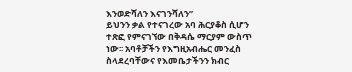እንወድሻለን እናገንሻለን”
ይህንን ቃል የተናገረው አባ ሕርያቆስ ሲሆን ተጽፎ የምናገኘው በቅዳሴ ማርያም ውስጥ ነው፡፡ አባቶቻችን የእግዚአብሔር መንፈስ ስላደረባቸውና የእመቤታችንን ክብር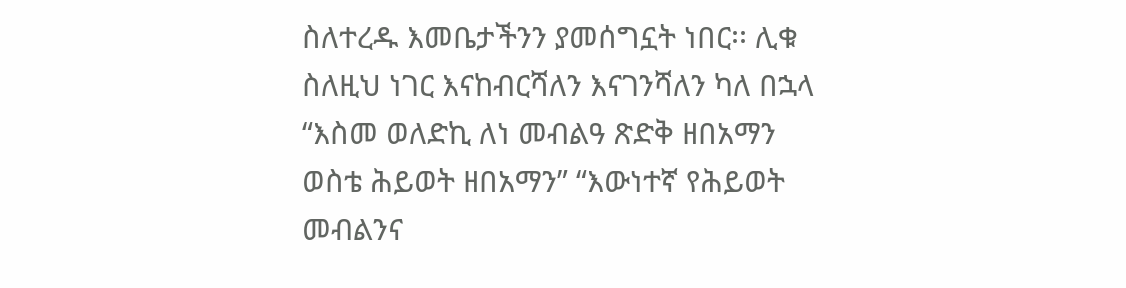ስለተረዱ እመቤታችንን ያመሰግኗት ነበር፡፡ ሊቁ ስለዚህ ነገር እናከብርሻለን እናገንሻለን ካለ በኋላ “እስመ ወለድኪ ለነ መብልዓ ጽድቅ ዘበአማን ወስቴ ሕይወት ዘበአማን” “እውነተኛ የሕይወት መብልንና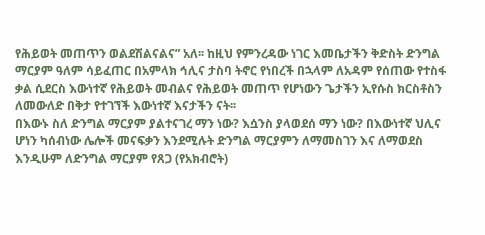የሕይወት መጠጥን ወልደሽልናልና” አለ፡፡ ከዚህ የምንረዳው ነገር እመቤታችን ቅድስት ድንግል ማርያም ዓለም ሳይፈጠር በአምላክ ኅሊና ታስባ ትኖር የነበረች በኋላም ለአዳም የሰጠው የተስፋ ቃል ሲደርስ እውነተኛ የሕይወት መብልና የሕይወት መጠጥ የሆነውን ጌታችን ኢየሱስ ክርስቶስን ለመውለድ በቅታ የተገኘች እውነተኛ እናታችን ናት፡፡
በእውኑ ስለ ድንግል ማርያም ያልተናገረ ማን ነው? እሷንስ ያላወደሰ ማን ነው? በእውነተኛ ህሊና ሆነን ካሰብነው ሌሎች መናፍቃን እንደሚሉት ድንግል ማርያምን ለማመስገን እና ለማወደስ እንዲሁም ለድንግል ማርያም የጸጋ (የአክብሮት)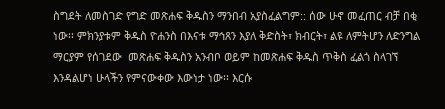ስግደት ለመስገድ የግድ መጽሐፍ ቅዱስን ማንበብ አያስፈልግም:: ሰው ሁኖ መፈጠር ብቻ በቂ ነው፡፡ ምክንያቱም ቅዱስ ዮሐንስ በእናቱ ማኅጸን እያለ ቅድስት፣ ክብርት፣ ልዩ ለምትሆን ለድንግል ማርያም የሰገደው  መጽሐፍ ቅዱስን አንብቦ ወይም ከመጽሐፍ ቅዱስ ጥቅስ ፈልጎ ስላገኘ እንዳልሆነ ሁላችን የምናውቀው እውነታ ነው፡፡ እርሱ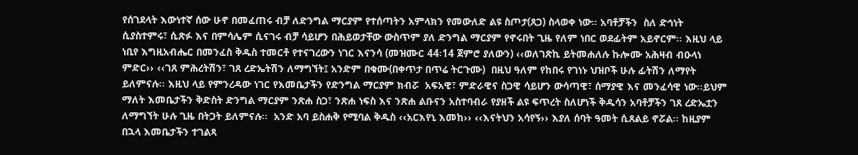የሰገደላት እውነተኛ ሰው ሁኖ በመፈጠሩ ብቻ ለድንግል ማርያም የተሰጣትን አምላክን የመውለድ ልዩ ስጦታ(ጸጋ) ስላወቀ ነው፡፡ አባቶቻችን  ስለ ድኅነት ሲያስተምሩ፣ ሲጽፉ እና በምሳሌም ሲናገሩ ብቻ ሳይሆን በሕይወታቸው ውስጥም ያለ ድንግል ማርያም የኖሩበት ጊዜ የለም ነበር ወደፊትም አይኖርም፡፡ እዚህ ላይ ነቢየ እግዚአብሔር በመንፈስ ቅዱስ ተመርቶ የተናገረውን ነገር እናንሳ (መዝሙር 44፡14 ጀምሮ ያለውን) ‹‹ወለገጽኪ ይትመሐለሉ ኩሎሙ አሕዛብ ብዑላነ ምድር›› ‹‹ገጸ ምሕረትሽን፣ ገጸ ረድኤትሽን ለማግኘት፤ አንድም በቁሙ(በቀጥታ በጥሬ ትርጉሙ)  በዚህ ዓለም የከበሩ የገነኑ ህዝቦች ሁሉ ፊትሽን ለማየት ይለምናሉ፡፡ እዚህ ላይ የምንረዳው ነገር የእመቤታችን የድንግል ማርያም ክብሯ  አፍአዊ፣ ምድራዊና ስጋዊ ሳይሆን ውሳጣዊ፣ ሰማያዊ እና መንፈሳዊ ነው፡፡ይህም ማለት እመቤታችን ቅድስት ድንግል ማርያም ንጽሐ ስጋ፣ ንጽሐ ነፍስ እና ንጽሐ ልቡናን አስተባብራ የያዘች ልዩ ፍጥረት ስለሆነች ቅዱሳን አባቶቻችን ገጸ ረድኤቷን ለማግኘት ሁሉ ጊዜ በትጋት ይለምናሉ፡፡  አንድ አባ ይስሐቅ የሚባል ቅዱስ ‹‹አርእየኒ እመከ›› ‹‹እናትህን አሳየኝ›› እያለ ሰባት ዓመት ሲጸልይ ኖሯል፡፡ ከዚያም በኋላ እመቤታችን ተገልጻ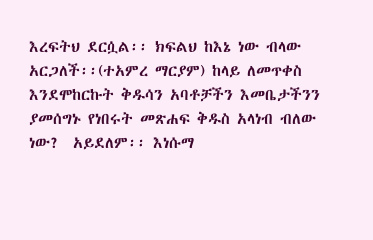እረፍትህ ደርሷል፡፡ ክፍልህ ከእኔ ነው ብላው አርጋለች፡፡(ተአምረ ማርያም) ከላይ ለመጥቀስ እንደሞከርኩት ቅዱሳን አባቶቻችን እመቤታችንን ያመሰግኑ የነበሩት መጽሐፍ ቅዱስ አላነብ ብለው ነው?  አይደለም፡፡ እነሱማ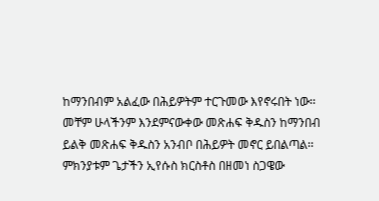ከማንበብም አልፈው በሕይዎትም ተርጉመው እየኖሩበት ነው፡፡ መቸም ሁላችንም እንደምናውቀው መጽሐፍ ቅዱስን ከማንበብ ይልቅ መጽሐፍ ቅዱስን አንብቦ በሕይዎት መኖር ይበልጣል፡፡ ምክንያቱም ጌታችን ኢየሱስ ክርስቶስ በዘመነ ስጋዌው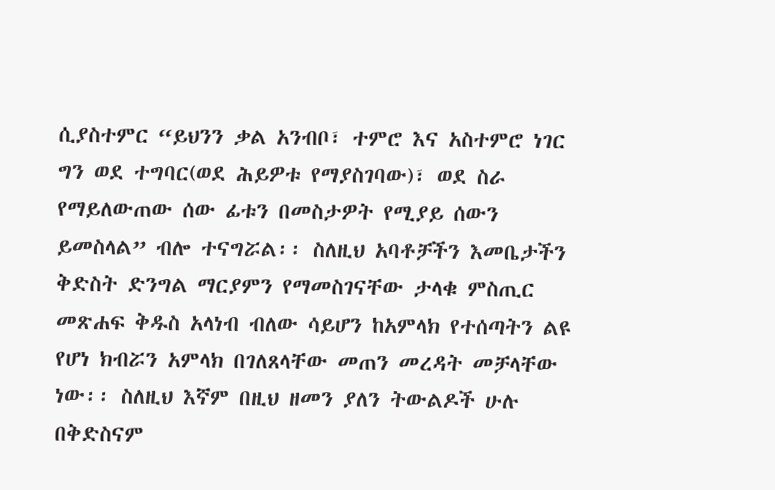ሲያስተምር “ይህንን ቃል አንብቦ፣ ተምሮ እና አስተምሮ ነገር ግን ወደ ተግባር(ወደ ሕይዎቱ የማያስገባው)፣ ወደ ስራ የማይለውጠው ሰው ፊቱን በመስታዎት የሚያይ ሰውን ይመስላል” ብሎ ተናግሯል፡፡ ስለዚህ አባቶቻችን እመቤታችን ቅድስት ድንግል ማርያምን የማመስገናቸው ታላቁ ምስጢር መጽሐፍ ቅዱስ አላነብ ብለው ሳይሆን ከአምላክ የተሰጣትን ልዩ የሆነ ክብሯን አምላክ በገለጸላቸው መጠን መረዳት መቻላቸው ነው፡፡ ስለዚህ እኛም በዚህ ዘመን ያለን ትውልዶች ሁሉ በቅድስናም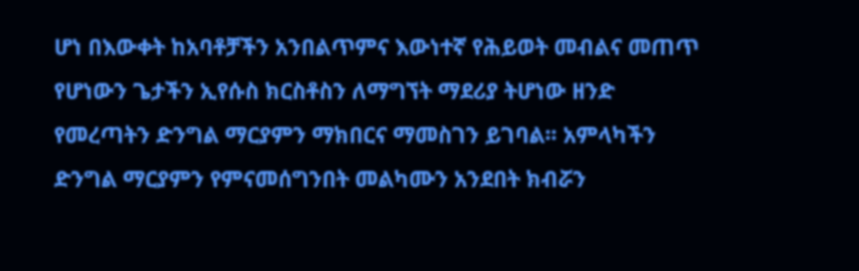ሆነ በእውቀት ከአባቶቻችን አንበልጥምና እውነተኛ የሕይወት መብልና መጠጥ የሆነውን ጌታችን ኢየሱስ ክርስቶስን ለማግኘት ማደሪያ ትሆነው ዘንድ የመረጣትን ድንግል ማርያምን ማክበርና ማመስገን ይገባል፡፡ አምላካችን ድንግል ማርያምን የምናመሰግንበት መልካሙን አንደበት ክብሯን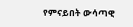የምናይበት ውሳጣዊ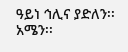ዓይነ ኅሊና ያድለን፡፡ አሜን፡፡